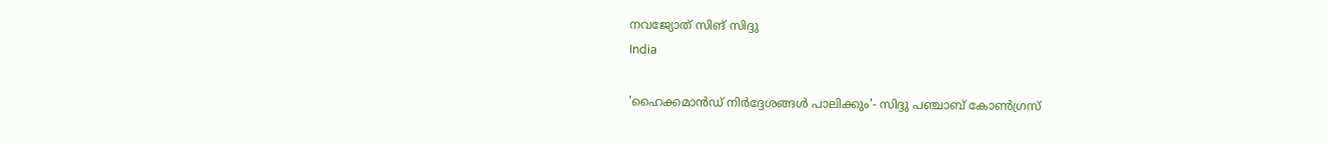നവജ്യോത് സിങ് സിദ്ദു
India

'ഹൈക്കമാൻഡ് നിർദ്ദേശങ്ങൾ പാലിക്കും'- സിദ്ദു പഞ്ചാബ് കോൺഗ്രസ്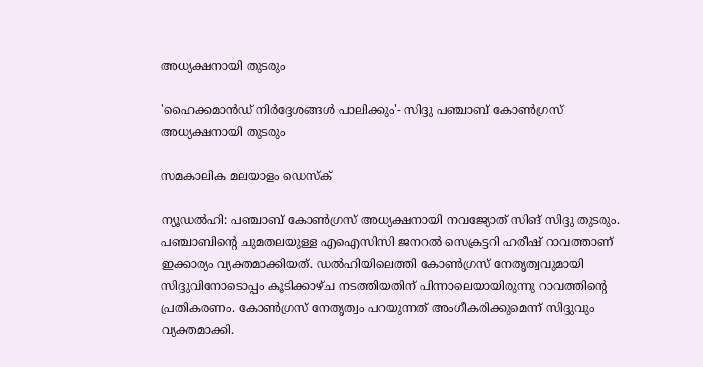അധ്യക്ഷനായി തുടരും

'ഹൈക്കമാൻഡ് നിർദ്ദേശങ്ങൾ പാലിക്കും'- സിദ്ദു പഞ്ചാബ് കോൺഗ്രസ് അധ്യക്ഷനായി തുടരും

സമകാലിക മലയാളം ഡെസ്ക്

ന്യൂഡൽഹി: പഞ്ചാബ് കോൺഗ്രസ് അധ്യക്ഷനായി നവജ്യോത് സിങ് സിദ്ദു തുടരും. പഞ്ചാബിന്റെ ചുമതലയുള്ള എഐസിസി ജനറൽ സെക്രട്ടറി ഹരീഷ് റാവത്താണ് ഇക്കാര്യം വ്യക്തമാക്കിയത്. ഡൽഹിയിലെത്തി കോൺഗ്രസ് നേതൃത്വവുമായി സിദ്ദുവിനോടൊപ്പം കൂടിക്കാഴ്ച നടത്തിയതിന് പിന്നാലെയായിരുന്നു റാവത്തിന്റെ പ്രതികരണം. കോൺഗ്രസ് നേതൃത്വം പറയുന്നത് അംഗീകരിക്കുമെന്ന് സിദ്ദുവും വ്യക്തമാക്കി.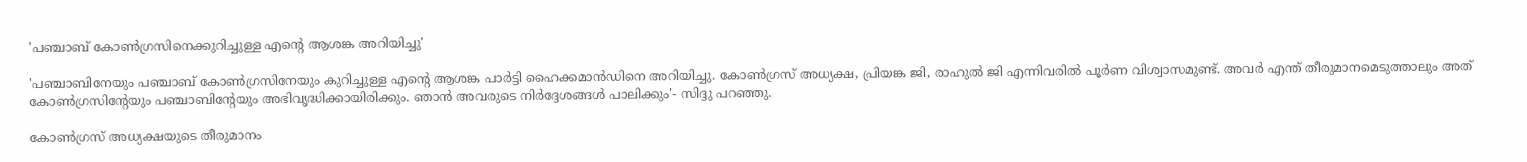'പഞ്ചാബ് കോൺഗ്രസിനെക്കുറിച്ചുള്ള എന്റെ ആശങ്ക അറിയിച്ചു'

'പഞ്ചാബിനേയും പഞ്ചാബ് കോൺഗ്രസിനേയും കുറിച്ചുള്ള എന്റെ ആശങ്ക പാർട്ടി ഹൈക്കമാൻഡിനെ അറിയിച്ചു. കോൺഗ്രസ് അധ്യക്ഷ, പ്രിയങ്ക ജി, രാഹുൽ ജി എന്നിവരിൽ പൂർണ വിശ്വാസമുണ്ട്. അവർ എന്ത് തീരുമാനമെടുത്താലും അത് കോൺഗ്രസിന്റേയും പഞ്ചാബിന്റേയും അഭിവൃദ്ധിക്കായിരിക്കും. ഞാൻ അവരുടെ നിർദ്ദേശങ്ങൾ പാലിക്കും'- സിദ്ദു പറഞ്ഞു.

കോൺഗ്രസ് അധ്യക്ഷയുടെ തീരുമാനം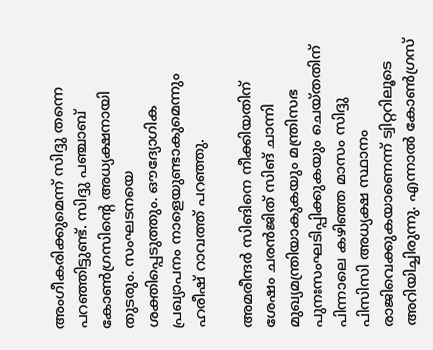അംഗീകരിക്കുമെന്ന് സിദ്ദു തന്നെ പറഞ്ഞിട്ടുണ്ട്. സിദ്ദു പഞ്ചാബ് കോൺഗ്രസിന്റെ അധ്യക്ഷനായി തുടരും. സംഘടനയെ ശക്തിപ്പെടുത്തും. ഔദ്യോഗിക പ്രഖ്യാപനം നാളെയുണ്ടാകുമെന്നും ഹരീഷ് റാവത്ത് പറഞ്ഞു.

അമരീന്ദർ സിങിനെ നീക്കിയതിന് ശേഷം ചരൻജിത് സിങ് ചാന്നി മുഖ്യമന്ത്രിയാകുകയും മന്ത്രിസഭ പുനഃസംഘടിപ്പിക്കുകയും ചെയ്തതിന് പിന്നാലെ കഴിഞ്ഞ മാസം സിദ്ദു പിസിസി അധ്യക്ഷ സ്ഥാനം രാജിവെക്കുകയാണെന്ന് ട്വിറ്ററിലൂടെ അറിയിച്ചിരുന്നു. എന്നാൽ കോൺഗ്രസ്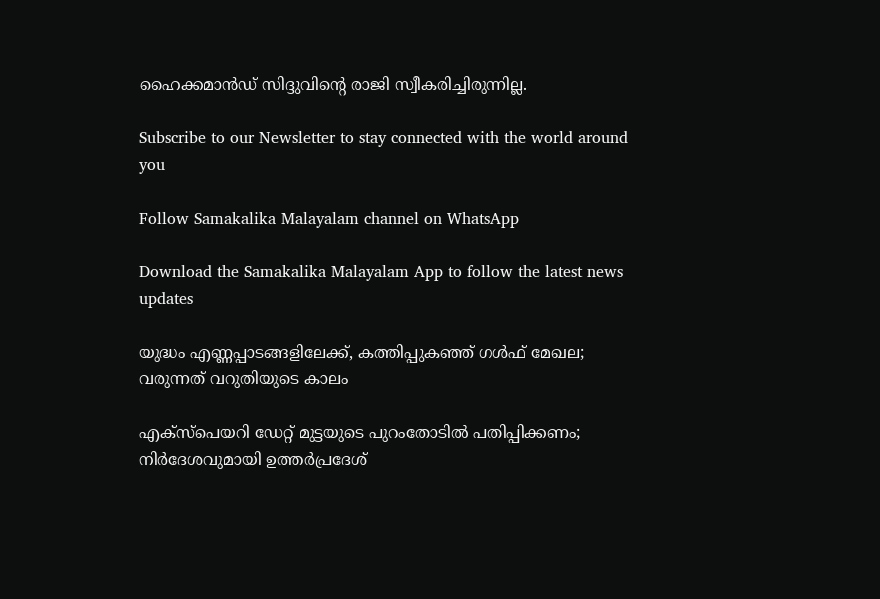ഹൈക്കമാൻഡ് സിദ്ദുവിന്റെ രാജി സ്വീകരിച്ചിരുന്നില്ല.

Subscribe to our Newsletter to stay connected with the world around you

Follow Samakalika Malayalam channel on WhatsApp

Download the Samakalika Malayalam App to follow the latest news updates

യുദ്ധം എണ്ണപ്പാടങ്ങളിലേക്ക്, കത്തിപ്പുകഞ്ഞ് ഗള്‍ഫ് മേഖല; വരുന്നത് വറുതിയുടെ കാലം

എക്‌സ്‌പെയറി ഡേറ്റ് മുട്ടയുടെ പുറംതോടില്‍ പതിപ്പിക്കണം; നിര്‍ദേശവുമായി ഉത്തര്‍പ്രദേശ്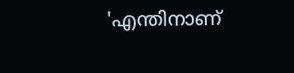'എന്തിനാണ്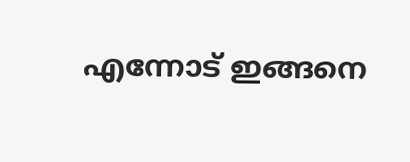എന്നോട് ഇങ്ങനെ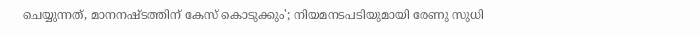ചെയ്യുന്നത്, മാനനഷ്ടത്തിന് കേസ് കൊടുക്കും'; നിയമനടപടിയുമായി രേണു സുധി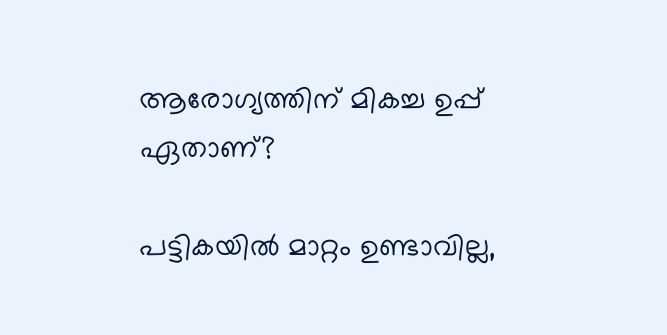ആരോഗ്യത്തിന് മികച്ച ഉപ്പ് ഏതാണ്?

പട്ടികയില്‍ മാറ്റം ഉണ്ടാവില്ല,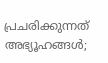പ്രചരിക്കുന്നത് അഭ്യൂഹങ്ങള്‍;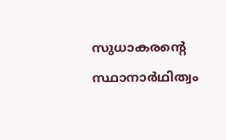സുധാകരന്റെ സ്ഥാനാര്‍ഥിത്വം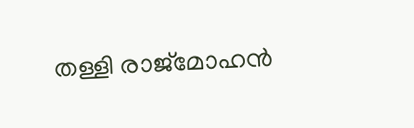തള്ളി രാജ്‌മോഹന്‍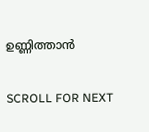ഉണ്ണിത്താന്‍

SCROLL FOR NEXT